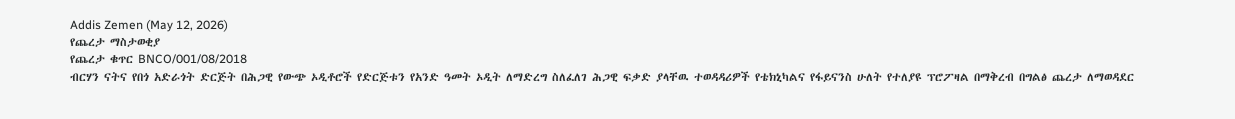Addis Zemen (May 12, 2026)
የጨረታ ማስታወቂያ
የጨረታ ቁጥር BNCO/001/08/2018
ብርሃን ናትና የበጎ አድራጎት ድርጅት በሕጋዊ የውጭ ኦዲቶሮች የድርጅቱን የአንድ ዓመት ኦዲት ለማድረግ ስለፈለገ ሕጋዊ ፍቃድ ያላቸዉ ተወዳዳሪዎች የቴክኒካልና የፋይናንስ ሁለት የተለያዩ ፕሮፖዛል በማቅረብ በግልፅ ጨረታ ለማወዳደር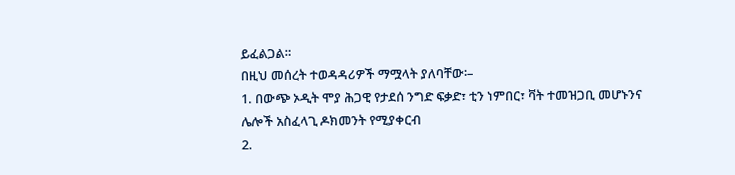ይፈልጋል።
በዚህ መሰረት ተወዳዳሪዎች ማሟላት ያለባቸው፡–
1. በውጭ ኦዲት ሞያ ሕጋዊ የታደሰ ንግድ ፍቃድ፣ ቲን ነምበር፣ ቫት ተመዝጋቢ መሆኑንና ሌሎች አስፈላጊ ዶክመንት የሚያቀርብ
2.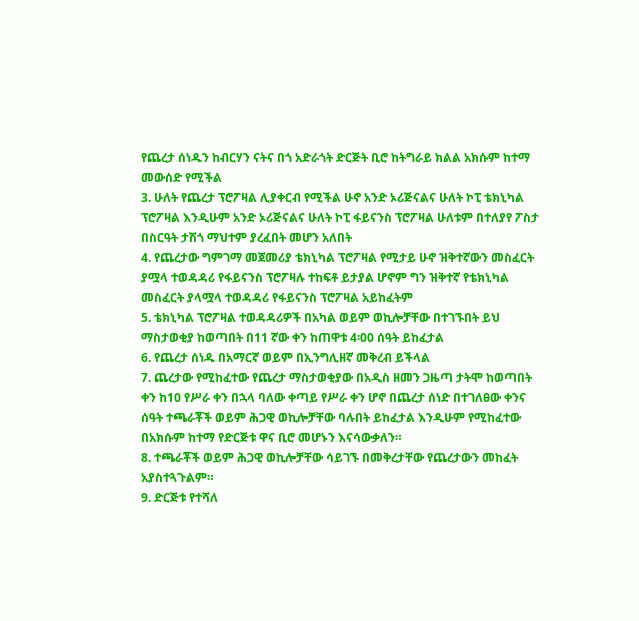የጨረታ ሰነዱን ከብርሃን ናትና በጎ አድራጎት ድርጅት ቢሮ ከትግራይ ክልል አክሱም ከተማ መውሰድ የሚችል
3. ሁለት የጨረታ ፕሮፖዛል ሊያቀርብ የሚችል ሁኖ አንድ ኦሪጅናልና ሁለት ኮፒ ቴክኒካል ፕሮፖዛል እንዲሁም አንድ ኦሪጅናልና ሁለት ኮፒ ፋይናንስ ፕሮፖዛል ሁለቱም በተለያየ ፖስታ በስርዓት ታሽጎ ማህተም ያረፈበት መሆን አለበት
4. የጨረታው ግምገማ መጀመሪያ ቴክኒካል ፕሮፖዛል የሚታይ ሁኖ ዝቅተኛውን መስፈርት ያሟላ ተወዳዳሪ የፋይናንስ ፕሮፖዛሉ ተከፍቶ ይታያል ሆኖም ግን ዝቅተኛ የቴክኒካል መስፈርት ያላሟላ ተወዳዳሪ የፋይናንስ ፕሮፖዛል አይከፈትም
5. ቴክኒካል ፕሮፖዛል ተወዳዳሪዎች በአካል ወይም ወኪሎቻቸው በተገኙበት ይህ ማስታወቂያ ከወጣበት በ11 ኛው ቀን ከጠዋቱ 4፡00 ሰዓት ይከፈታል
6. የጨረታ ሰነዱ በአማርኛ ወይም በኢንግሊዘኛ መቅረብ ይችላል
7. ጨረታው የሚከፈተው የጨረታ ማስታወቂያው በአዲስ ዘመን ጋዜጣ ታትሞ ከወጣበት ቀን ከ10 የሥራ ቀን በኋላ ባለው ቀጣይ የሥራ ቀን ሆኖ በጨረታ ሰነድ በተገለፀው ቀንና ሰዓት ተጫራቾች ወይም ሕጋዊ ወኪሎቻቸው ባሉበት ይከፈታል እንዲሁም የሚከፈተው በአክሱም ከተማ የድርጅቱ ዋና ቢሮ መሆኑን እናሳውቃለን።
8. ተጫራቾች ወይም ሕጋዊ ወኪሎቻቸው ሳይገኙ በመቅረታቸው የጨረታውን መከፈት አያስተጓጉልም።
9. ድርጅቱ የተሻለ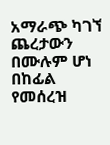አማራጭ ካገኘ ጨረታውን በሙሉም ሆነ በከፊል የመሰረዝ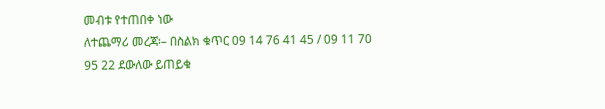መብቱ የተጠበቀ ነው
ለተጨማሪ መረጃ፡– በስልክ ቁጥር 09 14 76 41 45 / 09 11 70 95 22 ደውለው ይጠይቁ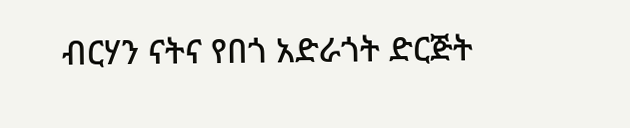ብርሃን ናትና የበጎ አድራጎት ድርጅት